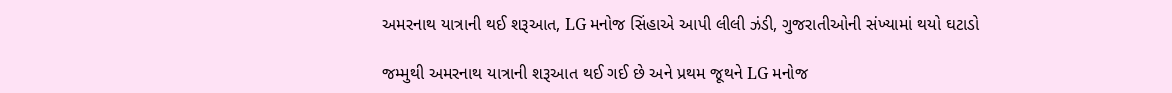અમરનાથ યાત્રાની થઈ શરૂઆત, LG મનોજ સિંહાએ આપી લીલી ઝંડી, ગુજરાતીઓની સંખ્યામાં થયો ઘટાડો

જમ્મુથી અમરનાથ યાત્રાની શરૂઆત થઈ ગઈ છે અને પ્રથમ જૂથને LG મનોજ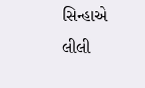સિન્હાએ લીલી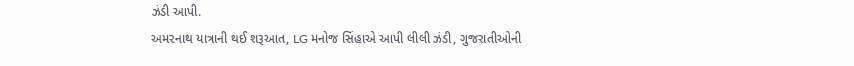ઝંડી આપી.
અમરનાથ યાત્રાની થઈ શરૂઆત, LG મનોજ સિંહાએ આપી લીલી ઝંડી, ગુજરાતીઓની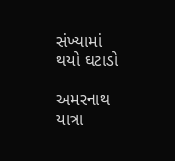સંખ્યામાં થયો ઘટાડો

અમરનાથ યાત્રા